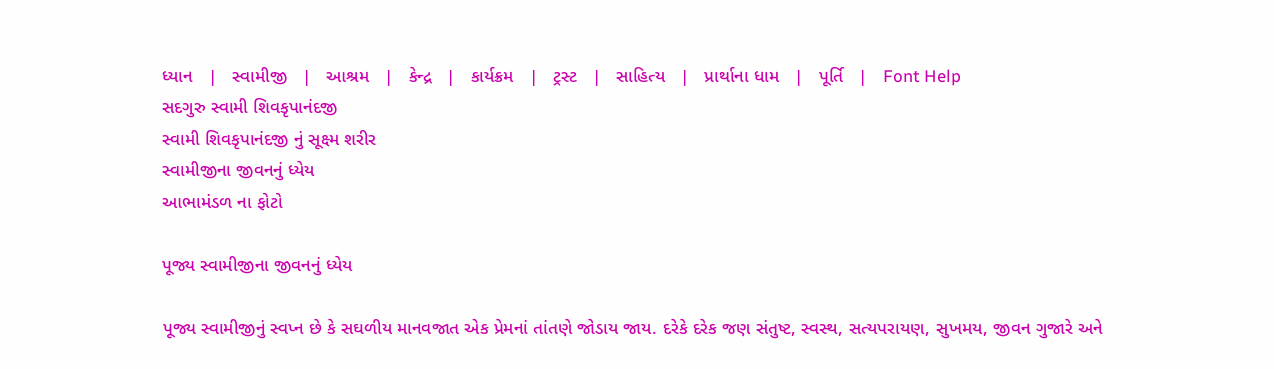ધ્યાન   |   સ્વામીજી   |   આશ્રમ   |   કેન્દ્ર   |   કાર્યક્રમ   |   ટ્રસ્ટ   |   સાહિત્ય   |   પ્રાર્થાના ધામ   |   પૂર્તિ   |   Font Help
સદગુરુ સ્વામી શિવકૃપાનંદજી
સ્વામી શિવકૃપાનંદજી નું સૂક્ષ્મ શરીર
સ્વામીજીના જીવનનું ધ્યેય
આભામંડળ ના ફોટો

પૂજ્ય સ્વામીજીના જીવનનું ધ્યેય

પૂજ્ય સ્વામીજીનું સ્વપ્ન છે કે સઘળીય માનવજાત એક પ્રેમનાં તાંતણે જોડાય જાય. દરેકે દરેક જણ સંતુષ્ટ, સ્વસ્થ, સત્યપરાયણ, સુખમય, જીવન ગુજારે અને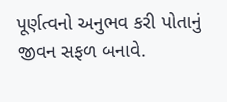પૂર્ણત્વનો અનુભવ કરી પોતાનું જીવન સફળ બનાવે.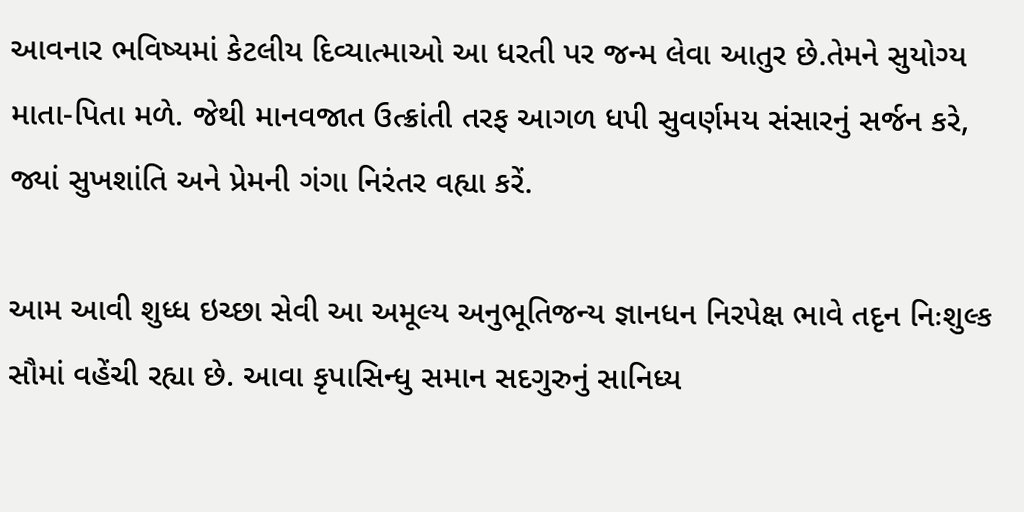આવનાર ભવિષ્યમાં કેટલીય દિવ્યાત્માઓ આ ધરતી પર જન્મ લેવા આતુર છે.તેમને સુયોગ્ય માતા-પિતા મળે. જેથી માનવજાત ઉત્ક્રાંતી તરફ આગળ ધપી સુવર્ણમય સંસારનું સર્જન કરે, જ્યાં સુખશાંતિ અને પ્રેમની ગંગા નિરંતર વહ્યા કરેં.

આમ આવી શુધ્ધ ઇચ્છા સેવી આ અમૂલ્ય અનુભૂતિજન્ય જ્ઞાનધન નિરપેક્ષ ભાવે તદૃન નિઃશુલ્ક સૌમાં વહેંચી રહ્યા છે. આવા કૃપાસિન્ધુ સમાન સદગુરુનું સાનિધ્ય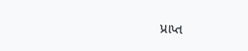પ્રાપ્ત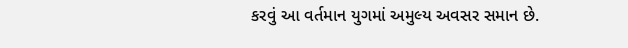કરવું આ વર્તમાન યુગમાં અમુલ્ય અવસર સમાન છે.